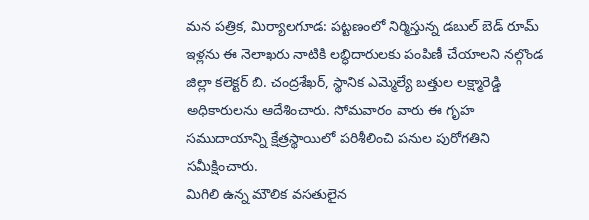మన పత్రిక, మిర్యాలగూడ: పట్టణంలో నిర్మిస్తున్న డబుల్ బెడ్ రూమ్ ఇళ్లను ఈ నెలాఖరు నాటికి లబ్ధిదారులకు పంపిణీ చేయాలని నల్గొండ జిల్లా కలెక్టర్ బి. చంద్రశేఖర్, స్థానిక ఎమ్మెల్యే బత్తుల లక్ష్మారెడ్డి అధికారులను ఆదేశించారు. సోమవారం వారు ఈ గృహ సముదాయాన్ని క్షేత్రస్థాయిలో పరిశీలించి పనుల పురోగతిని సమీక్షించారు.
మిగిలి ఉన్న మౌలిక వసతులైన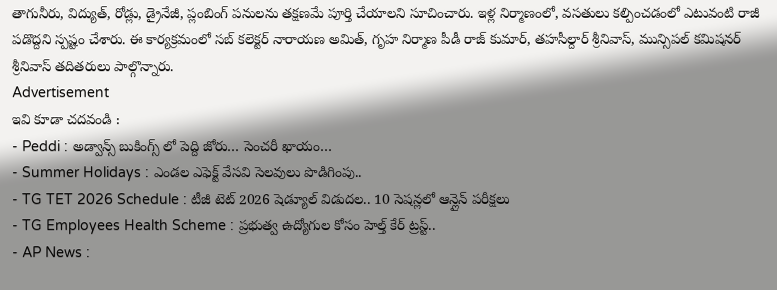తాగునీరు, విద్యుత్, రోడ్లు, డ్రైనేజీ, ప్లంబింగ్ పనులను తక్షణమే పూర్తి చేయాలని సూచించారు. ఇళ్ల నిర్మాణంలో, వసతులు కల్పించడంలో ఎటువంటి రాజీ పడొద్దని స్పష్టం చేశారు. ఈ కార్యక్రమంలో సబ్ కలెక్టర్ నారాయణ అమిత్, గృహ నిర్మాణ పీడీ రాజ్ కుమార్, తహసీల్దార్ శ్రీనివాస్, మున్సిపల్ కమిషనర్ శ్రీనివాస్ తదితరులు పాల్గొన్నారు.
Advertisement
ఇవి కూడా చదవండి :
- Peddi : అడ్వాన్స్ బుకింగ్స్ లో పెద్ది జోరు… సెంచరీ ఖాయం…
- Summer Holidays : ఎండల ఎఫెక్ట్ వేసవి సెలవులు పొడిగింపు..
- TG TET 2026 Schedule : టీజీ టెట్ 2026 షెడ్యూల్ విడుదల.. 10 సెషన్లలో ఆన్లైన్ పరీక్షలు
- TG Employees Health Scheme : ప్రభుత్వ ఉద్యోగుల కోసం హెల్త్ కేర్ ట్రస్ట్..
- AP News :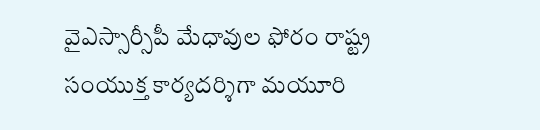వైఎస్సార్సీపీ మేధావుల ఫోరం రాష్ట్ర సంయుక్త కార్యదర్శిగా మయూరి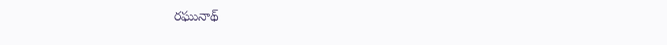రఘునాథ్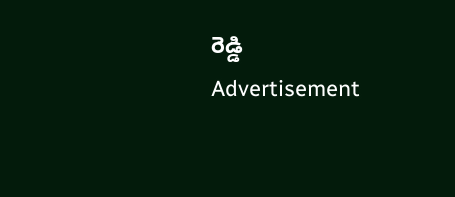రెడ్డి
Advertisement